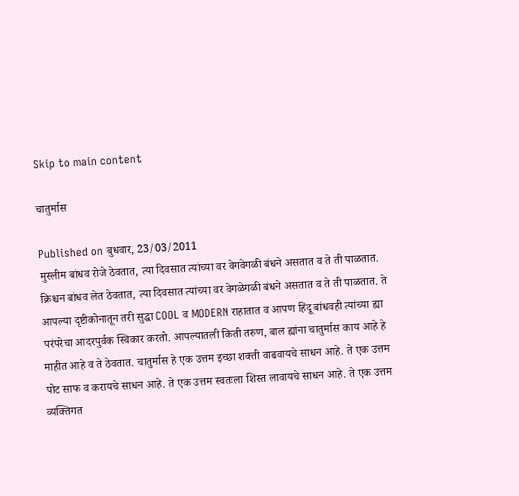Skip to main content

चातुर्मास

Published on बुधवार, 23/03/2011
मुस्लीम बांधव रोजे ठेवतात, त्या दिवसात त्यांच्या वर वेगवेगळी बंधने असतात व ते ती पाळतात. क्रिश्चन बांधव लेत ठेवतात, त्या दिवसात त्यांच्या वर वेगळेगळी बंधने असतात व ते ती पाळतात. ते आपल्या दृष्टीकोनातून तरी सुद्धा COOL व MODERN राहातात व आपण हिंदू बांधवही त्यांच्या ह्या परंपरेचा आदरपुर्वक स्विकार करतो. आपल्यातली किती तरुण, बाल ह्यांना चातुर्मास काय आहे हे माहीत आहे व ते ठेवतात. चातुर्मास हे एक उत्तम इच्छा शक्ती वाढवायचे साधन आहे. ते एक उत्तम पोट साफ व करायचे साधन आहे. ते एक उत्तम स्वतःला शिस्त लावायचे साधन आहे. ते एक उत्तम व्यक्तिगत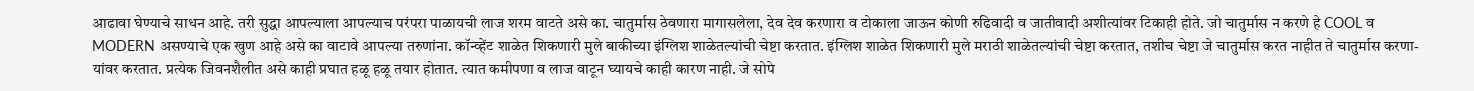आढावा घेण्याचे साधन आहे. तरी सुद्धा आपल्याला आपल्याच परंपरा पाळायची लाज शरम वाटते असे का. चातुर्मास ठेवणारा मागासलेला, देव देव करणारा व टोकाला जाऊन कोणी रुढिवादी व जातीवादी अशीत्यांवर टिकाही होते. जो चातुर्मास न करणे हे COOL व MODERN असण्याचे एक खुण आहे असे का वाटावे आपल्या तरुणांना. कॉन्व्हेंट शाळेत शिकणारी मुले बाकीच्या इंग्लिश शाळेतल्यांची चेष्टा करतात. इंग्लिश शाळेत शिकणारी मुले मराठी शाळेतल्यांची चेष्टा करतात, तशीच चेष्टा जे चातुर्मास करत नाहीत ते चातुर्मास करणा-यांवर करतात. प्रत्येक जिवनशैलीत असे काही प्रघात हळू हळू तयार होतात. त्यात कमीपणा व लाज वाटून घ्यायचे काही कारण नाही. जे सोपे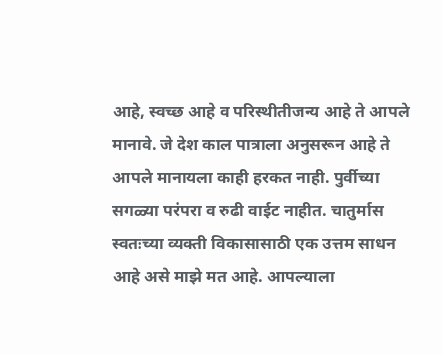आहे, स्वच्छ आहे व परिस्थीतीजन्य आहे ते आपले मानावे. जे देश काल पात्राला अनुसरून आहे ते आपले मानायला काही हरकत नाही. पुर्वीच्या सगळ्या परंपरा व रुढी वाईट नाहीत. चातुर्मास स्वतःच्या व्यक्ती विकासासाठी एक उत्तम साधन आहे असे माझे मत आहे. आपल्याला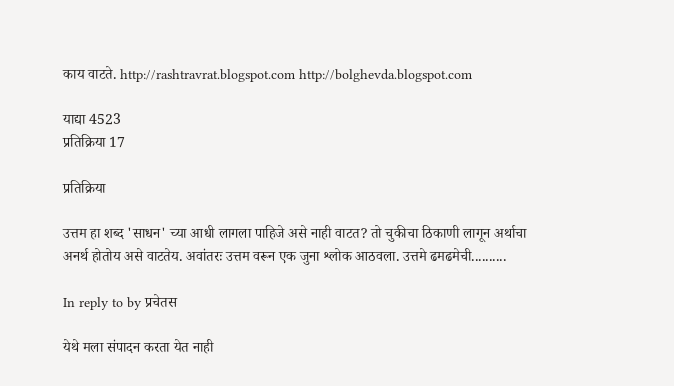काय वाटते. http://rashtravrat.blogspot.com http://bolghevda.blogspot.com

याद्या 4523
प्रतिक्रिया 17

प्रतिक्रिया

उत्तम हा शब्द 'साधन' च्या आधी लागला पाहिजे असे नाही वाटत? तो चुकीचा ठिकाणी लागून अर्थाचा अनर्थ होतोय असे वाटतेय. अवांतरः उत्तम वरून एक जुना श्लोक आठवला. उत्तमे ढमढमेची..........

In reply to by प्रचेतस

येथे मला संपादन करता येत नाही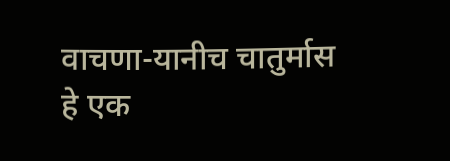वाचणा-यानीच चातुर्मास हे एक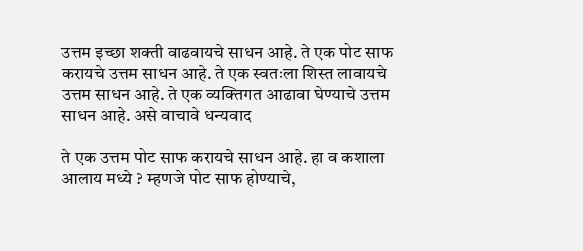उत्तम इच्छा शक्ती वाढवायचे साधन आहे. ते एक पोट साफ करायचे उत्तम साधन आहे. ते एक स्वतःला शिस्त लावायचे उत्तम साधन आहे. ते एक व्यक्तिगत आढावा घेण्याचे उत्तम साधन आहे. असे वाचावे धन्यवाद

ते एक उत्तम पोट साफ करायचे साधन आहे. हा व कशाला आलाय मध्ये ? म्हणजे पोट साफ होण्याचे,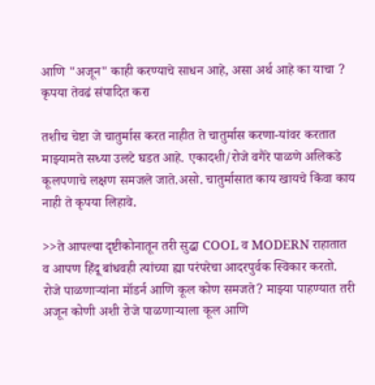आणि "अजून" काही करण्याचे साधन आहे, असा अर्थ आहे का याचा ? कृपया तेवढं संपादित करा

तशीच चेष्टा जे चातुर्मास करत नाहीत ते चातुर्मास करणा-यांवर करतात
माझ्यामते सध्या उलटे घडत आहे. एकादशी/रोजे वगैरे पाळणे अलिकडे कूलपणाचे लक्षण समजले जाते.असो. चातुर्मासात काय खायचे किंवा काय नाही ते कृपया लिहावे.

>>ते आपल्या दृष्टीकोनातून तरी सुद्धा COOL व MODERN राहातात व आपण हिंदू बांधवही त्यांच्या ह्या परंपरेचा आदरपुर्वक स्विकार करतो. रोजे पाळणार्‍यांना मॉडर्न आणि कूल कोण समजते? माझ्या पाहण्यात तरी अजून कोणी अशी रोजे पाळणार्‍याला कूल आणि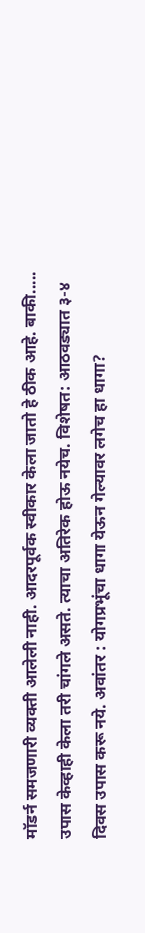मॉडर्न समजणारी व्यक्ती आलेली नाही. आदरपूर्वक स्वीकार केला जातो हे ठीक आहे. बाकी..... उपास केव्हाही केला तरी चांगले असते. त्याचा अतिरेक होऊ नयेच. विशेषत: आठवड्यात ३-४ दिवस उपास करू नये. अवांतर : योगप्रभूंचा धागा येऊन गेल्यावर लगेच हा धागा?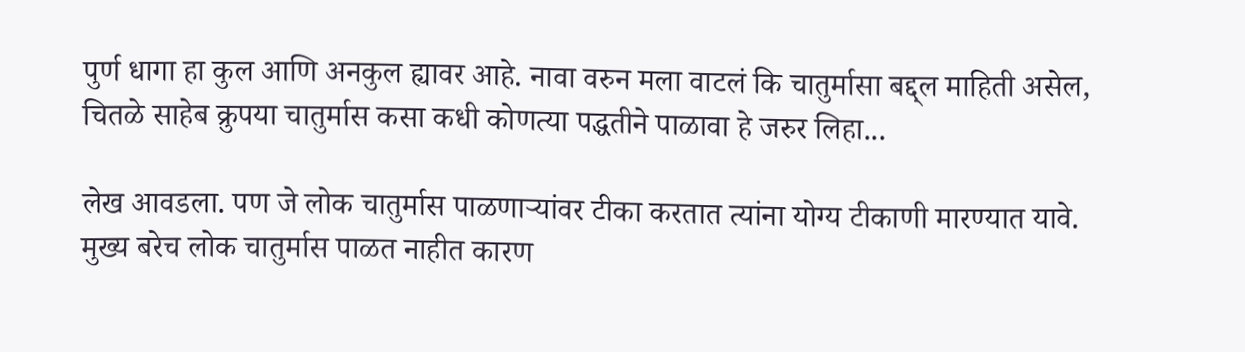पुर्ण धागा हा कुल आणि अनकुल ह्यावर आहे. नावा वरुन मला वाटलं कि चातुर्मासा बद्द्ल माहिती असेल, चितळे साहेब क्रुपया चातुर्मास कसा कधी कोणत्या पद्धतीने पाळावा हे जरुर लिहा...

लेख आवडला. पण जे लोक चातुर्मास पाळणार्‍यांवर टीका करतात त्यांना योग्य टीकाणी मारण्यात यावे. मुख्य बरेच लोक चातुर्मास पाळत नाहीत कारण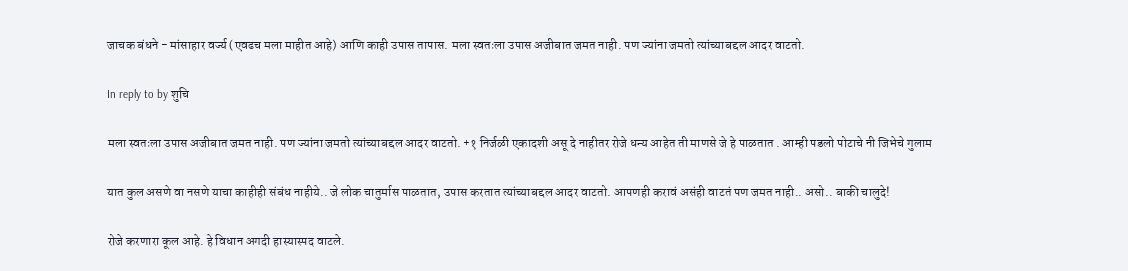जाचक बंधने - मांसाहार वर्ज्य (एवढच मला माहीत आहे) आणि काही उपास तापास. मला स्वतःला उपास अजीबात जमत नाही. पण ज्यांना जमतो त्यांच्याबद्दल आदर वाटतो.

In reply to by शुचि

मला स्वतःला उपास अजीबात जमत नाही. पण ज्यांना जमतो त्यांच्याबद्दल आदर वाटतो. +१ निर्जळी एकादशी असू दे नाहीतर रोजे धन्य आहेत ती माणसे जे हे पाळतात . आम्ही पडलो पोटाचे नी जिभेचे गुलाम

यात कुल असणे वा नसणे याचा काहीही संबंध नाहीये.. जे लोक चातुर्मास पाळतात, उपास करतात त्यांच्याबद्दल आदर वाटतो. आपणही करावं असंही वाटतं पण जमत नाही.. असो.. बाकी चालुदे!

रोजे करणारा कूल आहे. हे विधान अगदी हास्यास्पद वाटले.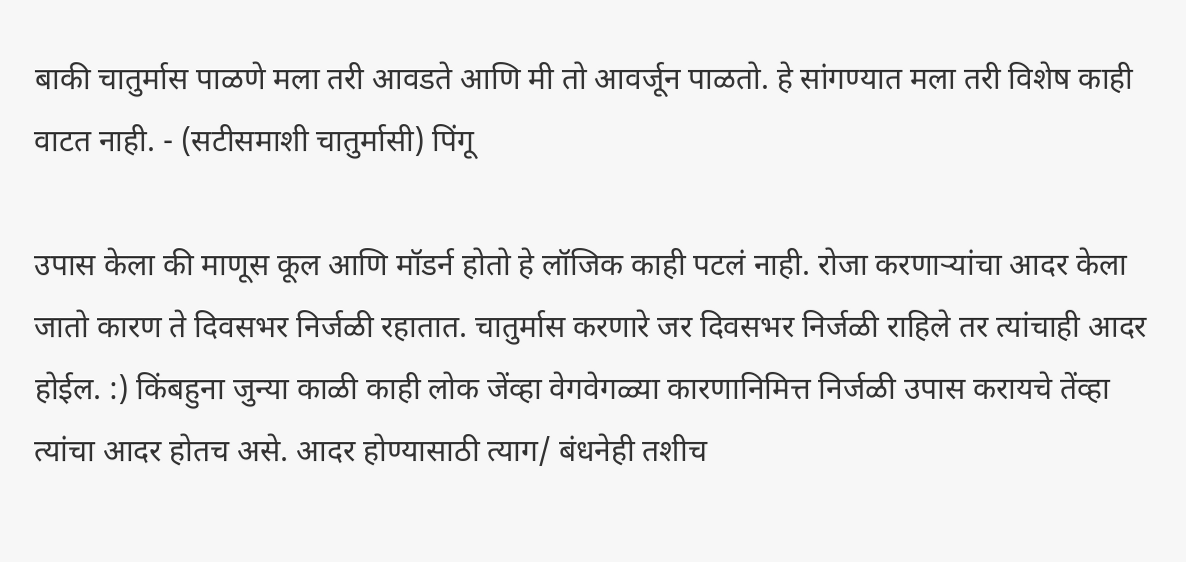बाकी चातुर्मास पाळणे मला तरी आवडते आणि मी तो आवर्जून पाळतो. हे सांगण्यात मला तरी विशेष काही वाटत नाही. - (सटीसमाशी चातुर्मासी) पिंगू

उपास केला की माणूस कूल आणि मॉडर्न होतो हे लॉजिक काही पटलं नाही. रोजा करणार्‍यांचा आदर केला जातो कारण ते दिवसभर निर्जळी रहातात. चातुर्मास करणारे जर दिवसभर निर्जळी राहिले तर त्यांचाही आदर होईल. :) किंबहुना जुन्या काळी काही लोक जेंव्हा वेगवेगळ्या कारणानिमित्त निर्जळी उपास करायचे तेंव्हा त्यांचा आदर होतच असे. आदर होण्यासाठी त्याग/ बंधनेही तशीच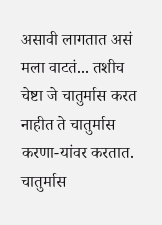असावी लागतात असं मला वाटतं... तशीच चेष्टा जे चातुर्मास करत नाहीत ते चातुर्मास करणा-यांवर करतात. चातुर्मास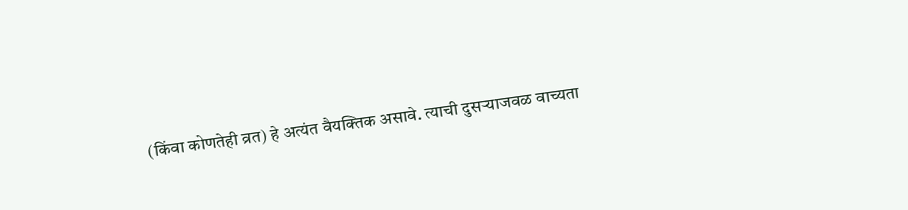(किंवा कोणतेही व्रत) हे अत्यंत वैयक्तिक असावे. त्याची दुसर्‍याजवळ वाच्यता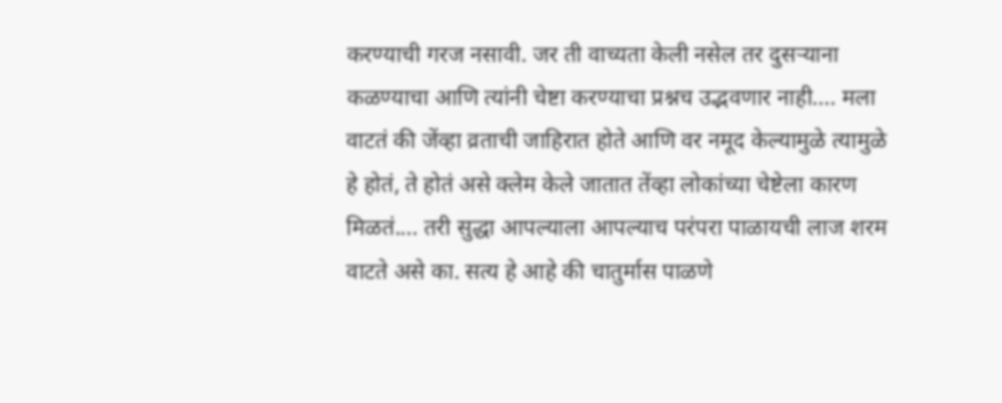करण्याची गरज नसावी. जर ती वाच्यता केली नसेल तर दुसर्‍याना कळण्याचा आणि त्यांनी चेष्टा करण्याचा प्रश्नच उद्भवणार नाही.... मला वाटतं की जेंव्हा व्रताची जाहिरात होते आणि वर नमूद केल्यामुळे त्यामुळे हे होतं, ते होतं असे क्लेम केले जातात तेंव्हा लोकांच्या चेष्टेला कारण मिळतं.... तरी सुद्धा आपल्याला आपल्याच परंपरा पाळायची लाज शरम वाटते असे का. सत्य हे आहे की चातुर्मास पाळणे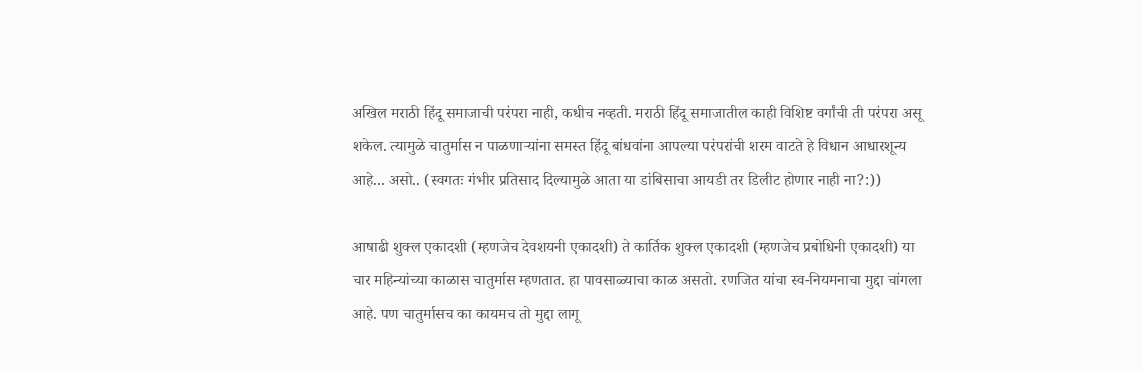अखिल मराठी हिंदू समाजाची परंपरा नाही, कधीच नव्हती. मराठी हिंदू समाजातील काही विशिष्ट वर्गांची ती परंपरा असू शकेल. त्यामुळे चातुर्मास न पाळणार्‍यांना समस्त हिंदू बांधवांना आपल्या परंपरांची शरम वाटते हे विधान आधारशून्य आहे... असो.. (स्वगतः गंभीर प्रतिसाद दिल्यामुळे आता या डांबिसाचा आयडी तर डिलीट होणार नाही ना?:))

आषाढी शुक्ल एकादशी (म्हणजेच देवशयनी एकादशी) ते कार्तिक शुक्ल एकादशी (म्हणजेच प्रबोधिनी एकादशी) या चार महिन्यांच्या काळास चातुर्मास म्हणतात. हा पावसाळ्याचा काळ असतो. रणजित यांचा स्व-नियमनाचा मुद्दा चांगला आहे. पण चातुर्मासच का कायमच तो मुद्दा लागू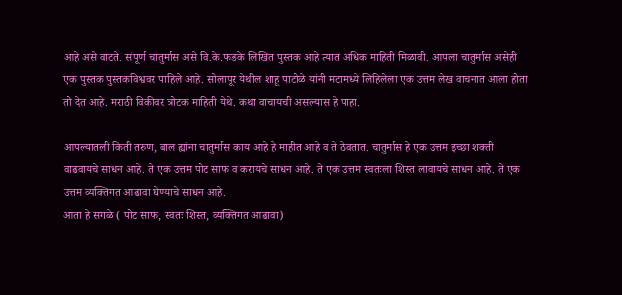आहे असे वाटते. संपूर्ण चातुर्मास असे वि.के.फडके लिखित पुस्तक आहे त्यात अधिक माहिती मिळावी. आपला चातुर्मास असेही एक पुस्तक पुस्तकविश्ववर पाहिले आहे. सोलापूर येथील शाहू पाटोळे यांनी मटामध्ये लिहिलेला एक उत्तम लेख वाचनात आला होता तो देत आहे. मराठी विकीवर त्रोटक माहिती येथे. कथा वाचायची असल्यास हे पाहा.

आपल्यातली किती तरुण, बाल ह्यांना चातुर्मास काय आहे हे माहीत आहे व ते ठेवतात. चातुर्मास हे एक उत्तम इच्छा शक्ती वाढवायचे साधन आहे. ते एक उत्तम पोट साफ व करायचे साधन आहे. ते एक उत्तम स्वतःला शिस्त लावायचे साधन आहे. ते एक उत्तम व्यक्तिगत आढावा घेण्याचे साधन आहे.
आता हे सगळे ( पोट साफ, स्वतः शिस्त, व्यक्तिगत आढावा)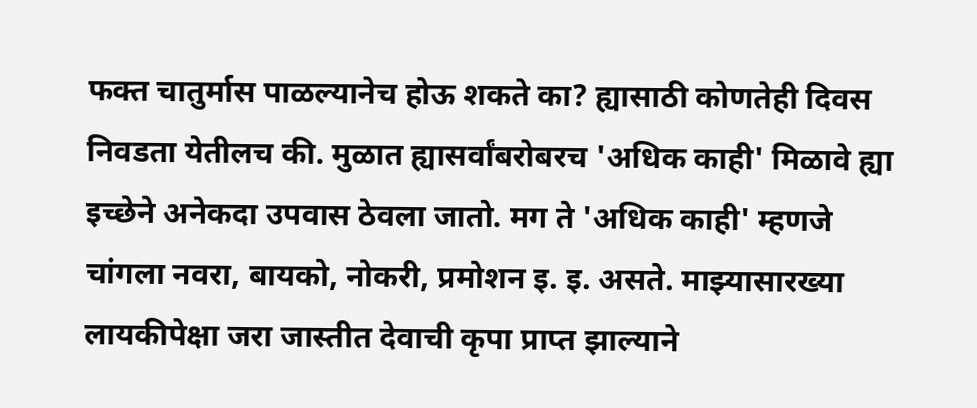फक्त चातुर्मास पाळल्यानेच होऊ शकते का? ह्यासाठी कोणतेही दिवस निवडता येतीलच की. मुळात ह्यासर्वांबरोबरच 'अधिक काही' मिळावे ह्या इच्छेने अनेकदा उपवास ठेवला जातो. मग ते 'अधिक काही' म्हणजे चांगला नवरा, बायको, नोकरी, प्रमोशन इ. इ. असते. माझ्यासारख्या लायकीपेक्षा जरा जास्तीत देवाची कृपा प्राप्त झाल्याने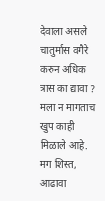देवाला असले चातुर्मास वगैरे करुन अधिक त्रास का द्यावा ? मला न मागताच खुप काही मिळाले आहे. मग शिस्त, आढावा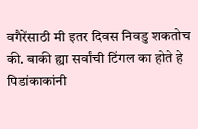वगैरेंसाठी मी इतर दिवस निवडु शकतोच की. बाकी ह्या सर्वांची टिंगल का होते हे पिडांकाकांनी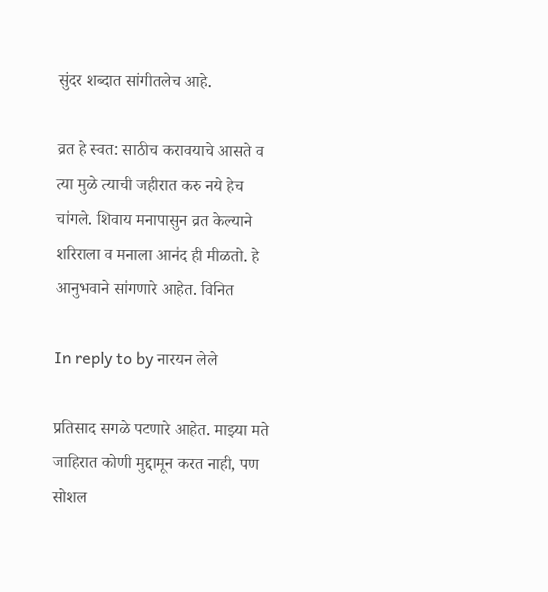सुंदर शब्दात सांगीतलेच आहे.

व्रत हे स्वत: साठीच करावयाचे आसते व त्या मुळे त्याची जहीरात करु नये हेच चा॑गले. शिवाय मनापासुन व्रत केल्याने शरिराला व मनाला आन॑द ही मीळतो. हे आनुभवाने सा॑गणारे आहेत. विनित

In reply to by नारयन लेले

प्रतिसाद सगळे पटणारे आहेत. माझ्या मते जाहिरात कोणी मुद्दामून करत नाही, पण सोशल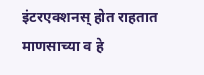इंटरएक्शनस् होत राहतात माणसाच्या व हे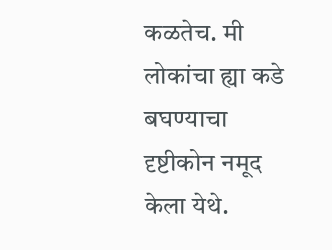कळतेच. मी लोकांचा ह्या कडे बघण्याचा दृष्टीकोन नमूद केला येथे.